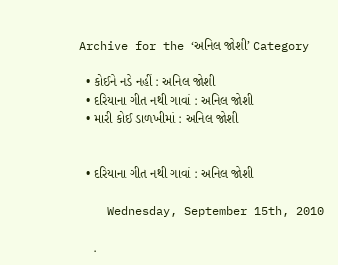Archive for the ‘અનિલ જોશી’ Category

  • કોઈને નડે નહીં : અનિલ જોશી
  • દરિયાના ગીત નથી ગાવાં : અનિલ જોશી
  • મારી કોઈ ડાળખીમાં : અનિલ જોશી


  • દરિયાના ગીત નથી ગાવાં : અનિલ જોશી

    Wednesday, September 15th, 2010

    .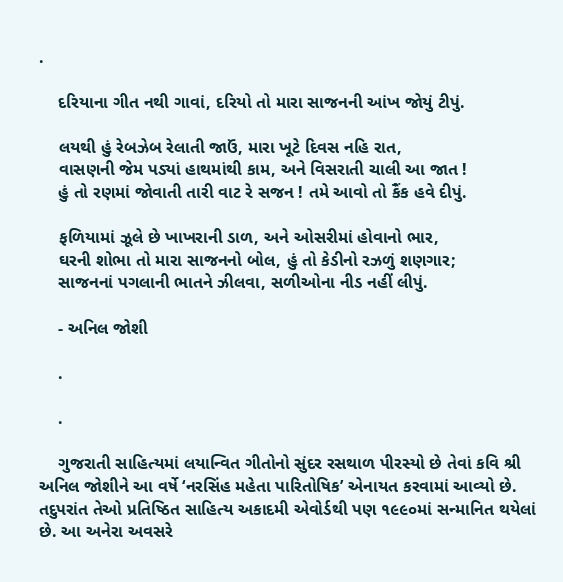.

    દરિયાના ગીત નથી ગાવાં, દરિયો તો મારા સાજનની આંખ જોયું ટીપું.

    લયથી હું રેબઝેબ રેલાતી જાઉં, મારા ખૂટે દિવસ નહિ રાત,
    વાસણની જેમ પડ્યાં હાથમાંથી કામ, અને વિસરાતી ચાલી આ જાત !
    હું તો રણમાં જોવાતી તારી વાટ રે સજન ! તમે આવો તો કૈંક હવે દીપું.

    ફળિયામાં ઝૂલે છે ખાખરાની ડાળ, અને ઓસરીમાં હોવાનો ભાર,
    ઘરની શોભા તો મારા સાજનનો બોલ, હું તો કેડીનો રઝળું શણગાર;
    સાજનનાં પગલાની ભાતને ઝીલવા, સળીઓના નીડ નહીં લીપું.

    - અનિલ જોશી

    .

    .

    ગુજરાતી સાહિત્યમાં લયાન્વિત ગીતોનો સુંદર રસથાળ પીરસ્યો છે તેવાં કવિ શ્રી અનિલ જોશીને આ વર્ષે ‘નરસિંહ મહેતા પારિતોષિક’ એનાયત કરવામાં આવ્યો છે. તદુપરાંત તેઓ પ્રતિષ્ઠિત સાહિત્ય અકાદમી એવોર્ડથી પણ ૧૯૯૦માં સન્માનિત થયેલાં છે. આ અનેરા અવસરે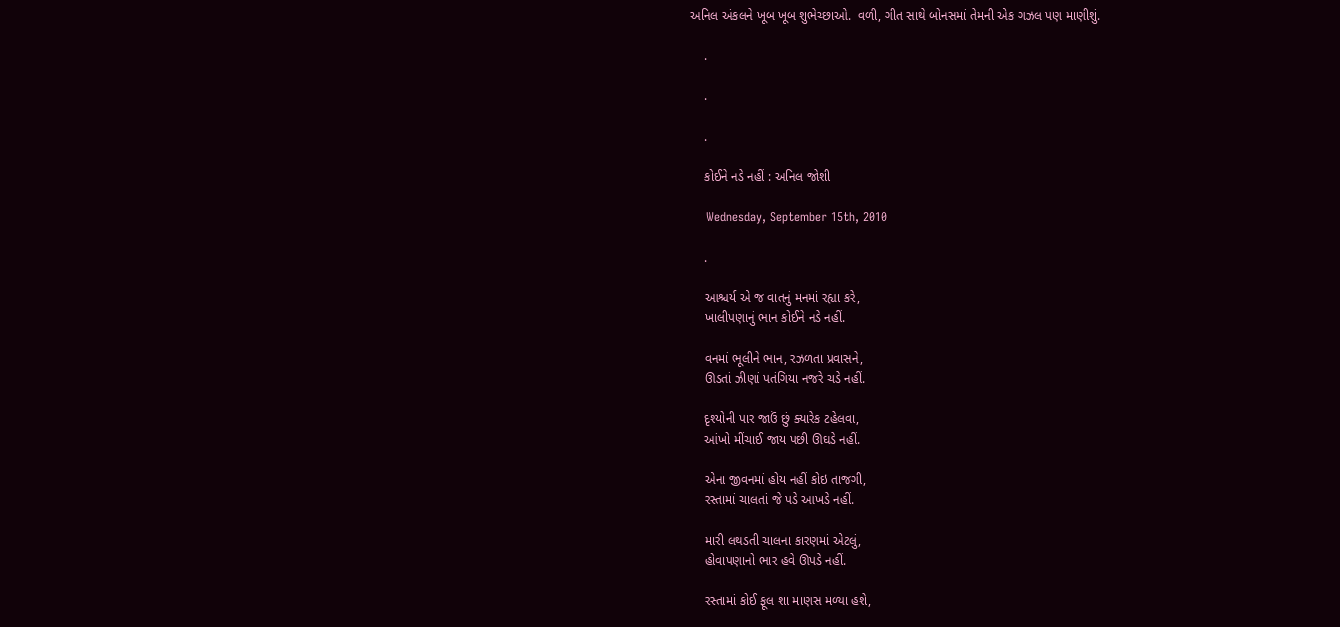અનિલ અંકલને ખૂબ ખૂબ શુભેચ્છાઓ.  વળી, ગીત સાથે બોનસમાં તેમની એક ગઝલ પણ માણીશું.

    .

    .

    .

    કોઈને નડે નહીં : અનિલ જોશી

    Wednesday, September 15th, 2010

    .

    આશ્ચર્ય એ જ વાતનું મનમાં રહ્યા કરે,
    ખાલીપણાનું ભાન કોઈને નડે નહીં.

    વનમાં ભૂલીને ભાન, રઝળતા પ્રવાસને,
    ઊડતાં ઝીણાં પતંગિયા નજરે ચડે નહીં.

    દૃશ્યોની પાર જાઉં છું ક્યારેક ટહેલવા,
    આંખો મીંચાઈ જાય પછી ઊઘડે નહીં.

    એના જીવનમાં હોય નહીં કોઇ તાજગી,
    રસ્તામાં ચાલતાં જે પડે આખડે નહીં.

    મારી લથડતી ચાલના કારણમાં એટલું,
    હોવાપણાનો ભાર હવે ઊપડે નહીં.

    રસ્તામાં કોઈ ફૂલ શા માણસ મળ્યા હશે,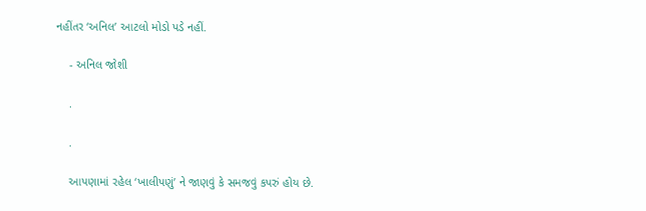નહીંતર ‘અનિલ’ આટલો મોડો પડે નહીં.

    - અનિલ જોશી

    .

    .

    આપણામાં રહેલ ‘ખાલીપણું’ ને જાણવું કે સમજવું કપરું હોય છે.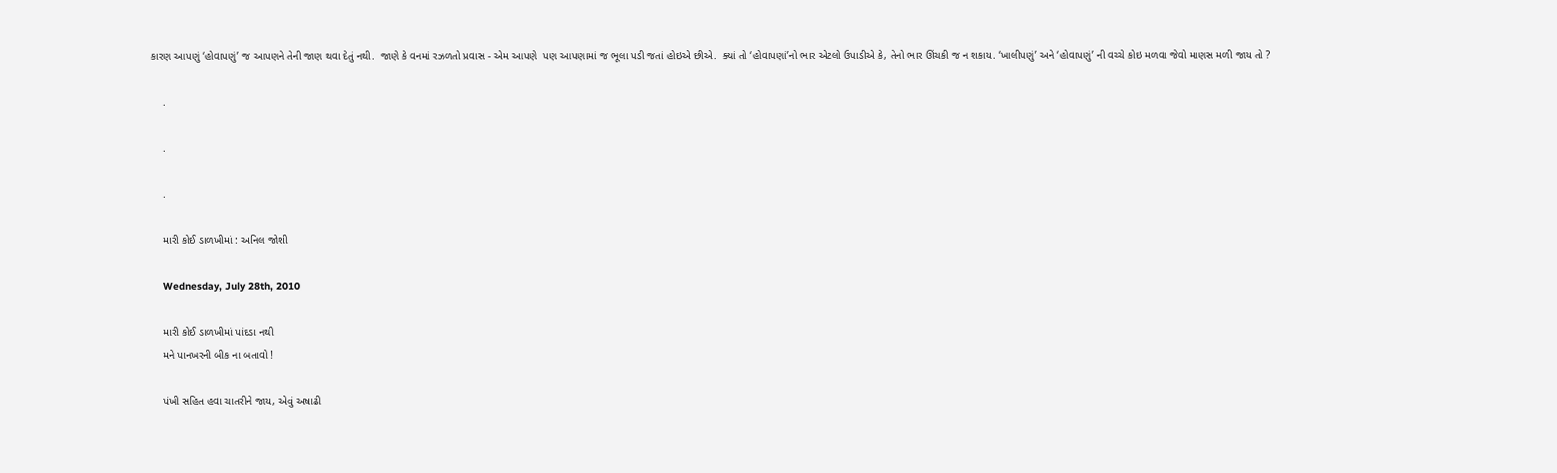કારણ આપણું ‘હોવાપણું’ જ આપણને તેની જાણ થવા દેતું નથી.  જાણે કે વનમાં રઝળતો પ્રવાસ - એમ આપણે  પણ આપણામાં જ ભૂલા પડી જતાં હોઇએ છીએ.  ક્યાં તો ‘હોવાપણાં’નો ભાર એટલો ઉપાડીએ કે, તેનો ભાર ઊંચકી જ ન શકાય. ‘ખાલીપણું’ અને ‘હોવાપણું’ ની વચ્ચે કોઇ મળવા જેવો માણસ મળી જાય તો ?

    .

    .

    .

    મારી કોઈ ડાળખીમાં : અનિલ જોશી

    Wednesday, July 28th, 2010

    મારી કોઈ ડાળખીમાં પાંદડા નથી
    મને પાનખરની બીક ના બતાવો !

    પંખી સહિત હવા ચાતરીને જાય, એવું અષાઢી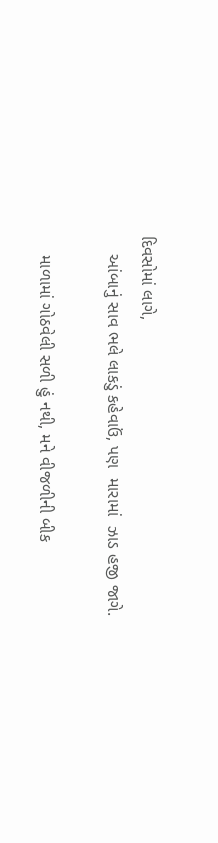દિવસોમાં લાગે,
    આંબાનું સાવ ભલે લાકડું કહેવાઉં, પણ  મારામાં  ઝાડ હજી જાગે.

    માળામાં ગોઠવેલી સળી હું નથી, મને વીજળીની બીક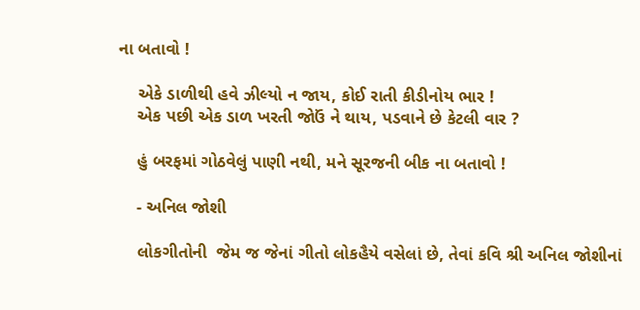ના બતાવો !

    એકે ડાળીથી હવે ઝીલ્યો ન જાય, કોઈ રાતી કીડીનોય ભાર !
    એક પછી એક ડાળ ખરતી જોઉં ને થાય, પડવાને છે કેટલી વાર ?

    હું બરફમાં ગોઠવેલું પાણી નથી, મને સૂરજની બીક ના બતાવો !

    - અનિલ જોશી

    લોકગીતોની  જેમ જ જેનાં ગીતો લોકહૈયે વસેલાં છે, તેવાં કવિ શ્રી અનિલ જોશીનાં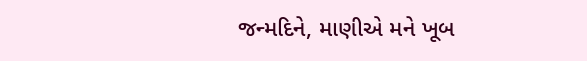જન્મદિને, માણીએ મને ખૂબ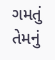ગમતું તેમનું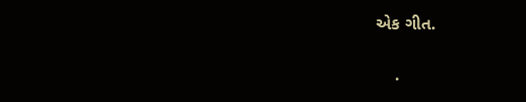એક ગીત.

    .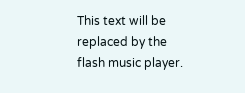This text will be replaced by the flash music player.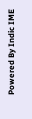Powered By Indic IME